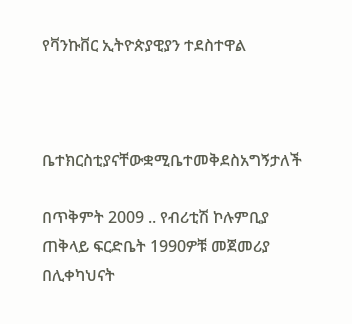የቫንኩቨር ኢትዮጵያዊያን ተደስተዋል



ቤተክርስቲያናቸውቋሚቤተመቅደስአግኝታለች

በጥቅምት 2009 .. የብሪቲሽ ኮሉምቢያ ጠቅላይ ፍርድቤት 1990ዎቹ መጀመሪያ በሊቀካህናት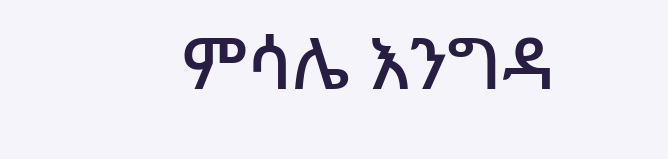ምሳሌ እንግዳ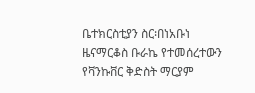ቤተክርስቲያን ስር፡በነአቡነ ዜናማርቆስ ቡራኬ የተመሰረተውን የቫንኩቨር ቅድስት ማርያም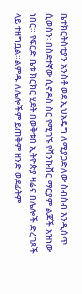ቤተክርትስቲያን አንስቶ ወደ ኢህአዴግ ለሚያጋድለው ስብስብ እንዲሰጥ ሲወስን፡ በስደተኛው ሲኖዶስ ስር የሚገኙ የቫንኩቨር ማርያም ልጆች አዝነው ነበር። የፍርድ ቤቱ ክርክር ሂደት በወቅቱበ ኢትዮጵያ ዛሬና በሌሎች ድረገጾች ላይ ተዘግቧል።ልምዱ ለሌሎችም ይጠቅም ዘንድ ወደፊትም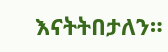እናትትበታለን።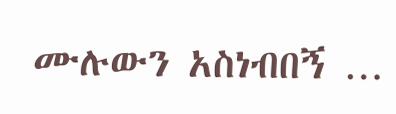ሙሉውን አስነብበኝ …